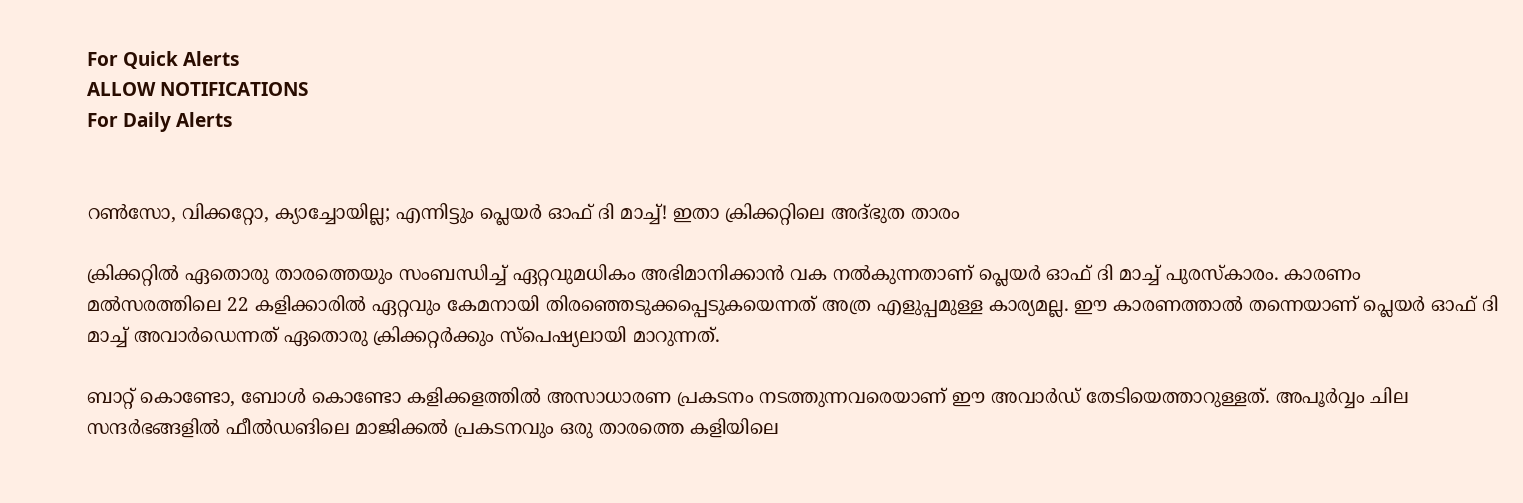For Quick Alerts
ALLOW NOTIFICATIONS
For Daily Alerts


റണ്‍സോ, വിക്കറ്റോ, ക്യാച്ചോയില്ല; എന്നിട്ടും പ്ലെയര്‍ ഓഫ് ദി മാച്ച്! ഇതാ ക്രിക്കറ്റിലെ അദ്ഭുത താരം

ക്രിക്കറ്റില്‍ ഏതൊരു താരത്തെയും സംബന്ധിച്ച് ഏറ്റവുമധികം അഭിമാനിക്കാന്‍ വക നല്‍കുന്നതാണ് പ്ലെയര്‍ ഓഫ് ദി മാച്ച് പുരസ്‌കാരം. കാരണം മല്‍സരത്തിലെ 22 കളിക്കാരില്‍ ഏറ്റവും കേമനായി തിരഞ്ഞെടുക്കപ്പെടുകയെന്നത് അത്ര എളുപ്പമുള്ള കാര്യമല്ല. ഈ കാരണത്താല്‍ തന്നെയാണ് പ്ലെയര്‍ ഓഫ് ദി മാച്ച് അവാര്‍ഡെന്നത് ഏതൊരു ക്രിക്കറ്റര്‍ക്കും സ്‌പെഷ്യലായി മാറുന്നത്.

ബാറ്റ് കൊണ്ടോ, ബോള്‍ കൊണ്ടോ കളിക്കളത്തില്‍ അസാധാരണ പ്രകടനം നടത്തുന്നവരെയാണ് ഈ അവാര്‍ഡ് തേടിയെത്താറുള്ളത്. അപൂര്‍വ്വം ചില സന്ദര്‍ഭങ്ങളില്‍ ഫീല്‍ഡങിലെ മാജിക്കല്‍ പ്രകടനവും ഒരു താരത്തെ കളിയിലെ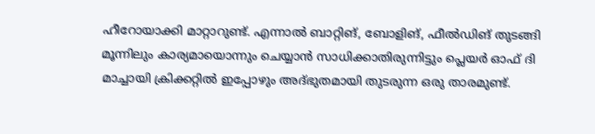ഹീറോയാക്കി മാറ്റാറുണ്ട്. എന്നാല്‍ ബാറ്റിങ്, ബോളിങ്, ഫീല്‍ഡിങ് തുടങ്ങി മൂന്നിലും കാര്യമായൊന്നും ചെയ്യാന്‍ സാധിക്കാതിരുന്നിട്ടും പ്ലെയര്‍ ഓഫ് ദി മാച്ചായി ക്രിക്കറ്റില്‍ ഇപ്പോഴും അദ്ഭുതമായി തുടരുന്ന ഒരു താരമുണ്ട്.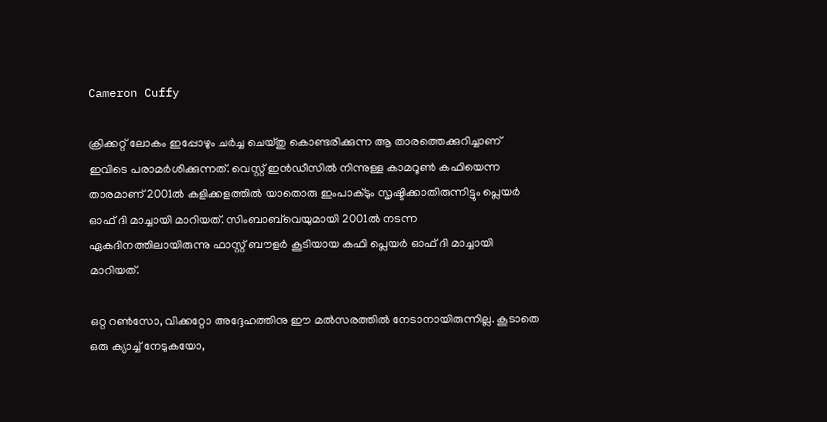Cameron Cuffy

ക്രിക്കറ്റ് ലോകം ഇപ്പോഴും ചര്‍ച്ച ചെയ്തു കൊണ്ടരിക്കുന്ന ആ താരത്തെക്കുറിച്ചാണ് ഇവിടെ പരാമര്‍ശിക്കുന്നത്. വെസ്റ്റ് ഇന്‍ഡീസില്‍ നിന്നുള്ള കാമറൂണ്‍ കഫിയെന്ന താരമാണ് 2001ല്‍ കളിക്കളത്തില്‍ യാതൊരു ഇംപാക്ടും സൃഷ്ടിക്കാതിരുന്നിട്ടും പ്ലെയര്‍ ഓഫ് ദി മാച്ചായി മാറിയത്. സിംബാബ്‌വെയുമായി 2001ല്‍ നടന്ന ഏകദിനത്തിലായിരുന്നു ഫാസ്റ്റ് ബൗളര്‍ കൂടിയായ കഫി പ്ലെയര്‍ ഓഫ് ദി മാച്ചായി മാറിയത്.

ഒറ്റ റണ്‍സോ, വിക്കറ്റോ അദ്ദേഹത്തിനു ഈ മല്‍സരത്തില്‍ നേടാനായിരുന്നില്ല. കൂടാതെ ഒരു ക്യാച്ച് നേടുകയോ,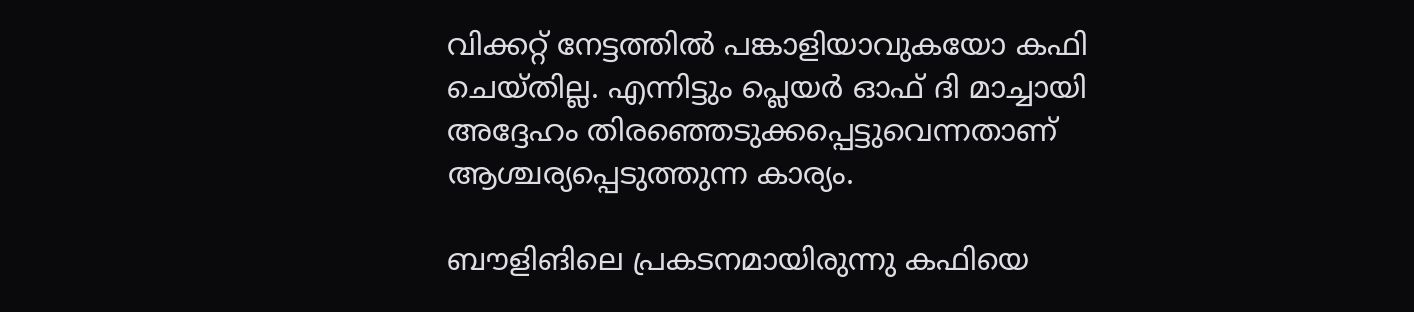വിക്കറ്റ് നേട്ടത്തില്‍ പങ്കാളിയാവുകയോ കഫി ചെയ്തില്ല. എന്നിട്ടും പ്ലെയര്‍ ഓഫ് ദി മാച്ചായി അദ്ദേഹം തിരഞ്ഞെടുക്കപ്പെട്ടുവെന്നതാണ് ആശ്ചര്യപ്പെടുത്തുന്ന കാര്യം.

ബൗളിങിലെ പ്രകടനമായിരുന്നു കഫിയെ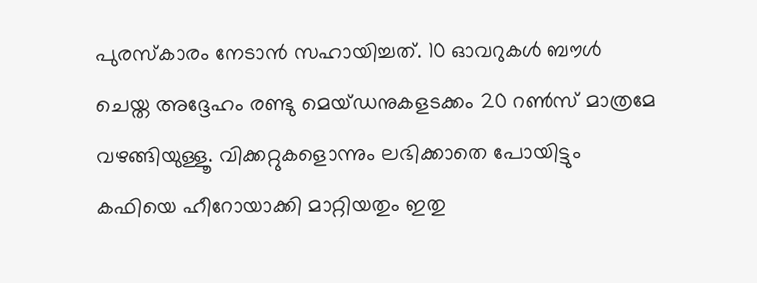പുരസ്‌കാരം നേടാന്‍ സഹായിച്ചത്. 10 ഓവറുകള്‍ ബൗള്‍ ചെയ്ത അദ്ദേഹം രണ്ടു മെയ്ഡനുകളടക്കം 20 റണ്‍സ് മാത്രമേ വഴങ്ങിയുള്ളൂ. വിക്കറ്റുകളൊന്നും ലഭിക്കാതെ പോയിട്ടും കഫിയെ ഹീറോയാക്കി മാറ്റിയതും ഇതു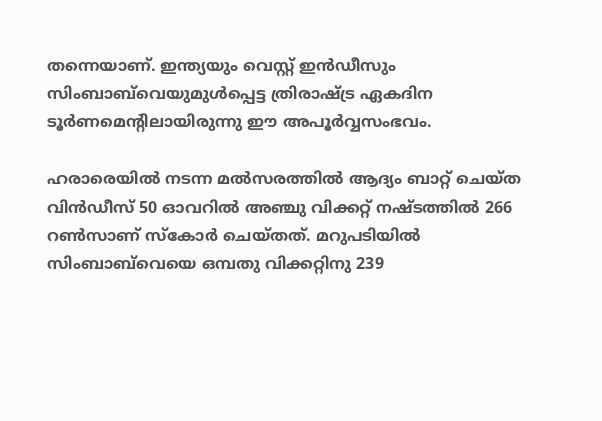തന്നെയാണ്. ഇന്ത്യയും വെസ്റ്റ് ഇന്‍ഡീസും സിംബാബ്‌വെയുമുള്‍പ്പെട്ട ത്രിരാഷ്ട്ര ഏകദിന ടൂര്‍ണമെന്റിലായിരുന്നു ഈ അപൂര്‍വ്വസംഭവം.

ഹരാരെയില്‍ നടന്ന മല്‍സരത്തില്‍ ആദ്യം ബാറ്റ് ചെയ്ത വിന്‍ഡീസ് 50 ഓവറില്‍ അഞ്ചു വിക്കറ്റ് നഷ്ടത്തില്‍ 266 റണ്‍സാണ് സ്‌കോര്‍ ചെയ്തത്. മറുപടിയില്‍ സിംബാബ്‌വെയെ ഒമ്പതു വിക്കറ്റിനു 239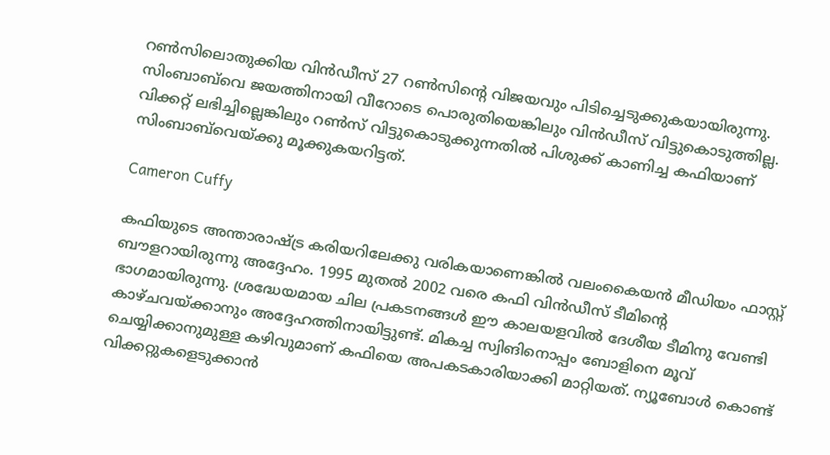റണ്‍സിലൊതുക്കിയ വിന്‍ഡീസ് 27 റണ്‍സിന്റെ വിജയവും പിടിച്ചെടുക്കുകയായിരുന്നു. സിംബാബ്‌വെ ജയത്തിനായി വീറോടെ പൊരുതിയെങ്കിലും വിന്‍ഡീസ് വിട്ടുകൊടുത്തില്ല. വിക്കറ്റ് ലഭിച്ചില്ലെങ്കിലും റണ്‍സ് വിട്ടുകൊടുക്കുന്നതില്‍ പിശുക്ക് കാണിച്ച കഫിയാണ് സിംബാബ്‌വെയ്ക്കു മൂക്കുകയറിട്ടത്.

Cameron Cuffy

കഫിയുടെ അന്താരാഷ്ട്ര കരിയറിലേക്കു വരികയാണെങ്കില്‍ വലംകൈയന്‍ മീഡിയം ഫാസ്റ്റ് ബൗളറായിരുന്നു അദ്ദേഹം. 1995 മുതല്‍ 2002 വരെ കഫി വിന്‍ഡീസ് ടീമിന്റെ ഭാഗമായിരുന്നു. ശ്രദ്ധേയമായ ചില പ്രകടനങ്ങള്‍ ഈ കാലയളവില്‍ ദേശീയ ടീമിനു വേണ്ടി കാഴ്ചവയ്ക്കാനും അദ്ദേഹത്തിനായിട്ടുണ്ട്. മികച്ച സ്വിങിനൊപ്പം ബോളിനെ മൂവ് ചെയ്യിക്കാനുമുള്ള കഴിവുമാണ് കഫിയെ അപകടകാരിയാക്കി മാറ്റിയത്. ന്യൂബോള്‍ കൊണ്ട് വിക്കറ്റുകളെടുക്കാന്‍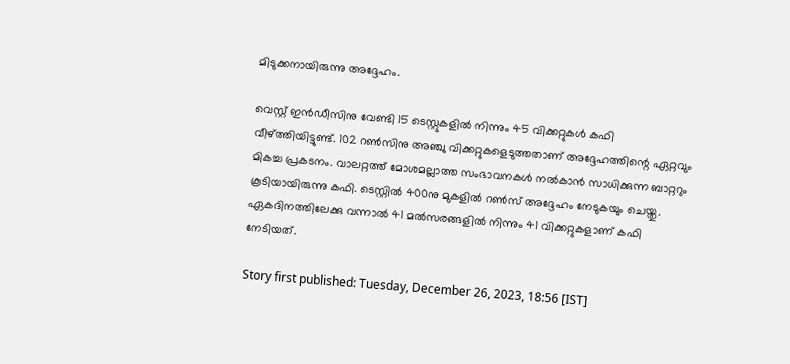മിടുക്കനായിരുന്നു അദ്ദേഹം.

വെസ്റ്റ് ഇന്‍ഡീസിനു വേണ്ടി 15 ടെസ്റ്റുകളില്‍ നിന്നും 45 വിക്കറ്റുകള്‍ കഫി വീഴ്ത്തിയിട്ടുണ്ട്. 102 റണ്‍സിനു അഞ്ചു വിക്കറ്റുകളെടുത്തതാണ് അദ്ദേഹത്തിന്റെ ഏറ്റവും മികച്ച പ്രകടനം. വാലറ്റത്ത് മോശമല്ലാത്ത സംഭാവനകള്‍ നല്‍കാന്‍ സാധിക്കുന്ന ബാറ്ററും കൂടിയായിരുന്നു കഫി. ടെസ്റ്റില്‍ 400നു മുകളില്‍ റണ്‍സ് അദ്ദേഹം നേടുകയും ചെയ്തു. ഏകദിനത്തിലേക്കു വന്നാല്‍ 41 മല്‍സരങ്ങളില്‍ നിന്നും 41 വിക്കറ്റുകളാണ് കഫി നേടിയത്.

Story first published: Tuesday, December 26, 2023, 18:56 [IST]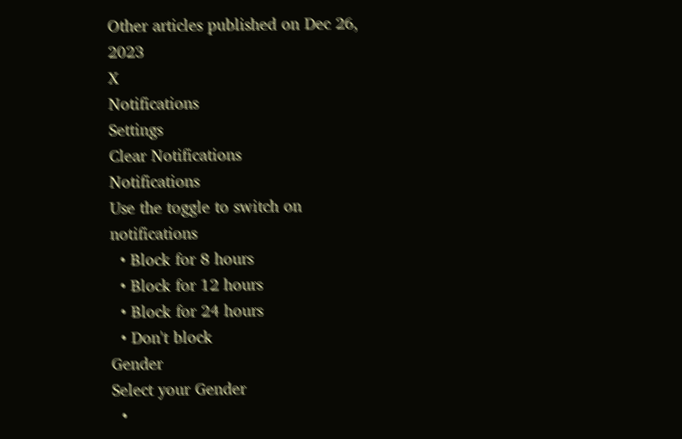Other articles published on Dec 26, 2023
X
Notifications
Settings
Clear Notifications
Notifications
Use the toggle to switch on notifications
  • Block for 8 hours
  • Block for 12 hours
  • Block for 24 hours
  • Don't block
Gender
Select your Gender
  •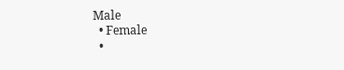Male
  • Female
  •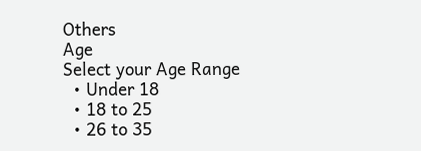Others
Age
Select your Age Range
  • Under 18
  • 18 to 25
  • 26 to 35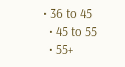• 36 to 45
  • 45 to 55
  • 55+